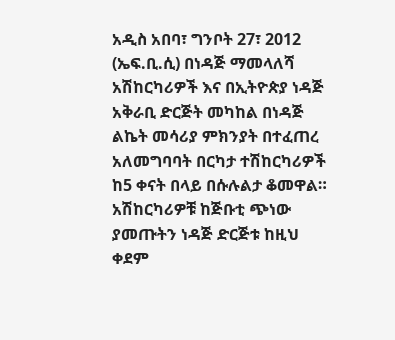አዲስ አበባ፣ ግንቦት 27፣ 2012 (ኤፍ.ቢ.ሲ) በነዳጅ ማመላለሻ አሽከርካሪዎች እና በኢትዮጵያ ነዳጅ አቅራቢ ድርጅት መካከል በነዳጅ ልኬት መሳሪያ ምክንያት በተፈጠረ አለመግባባት በርካታ ተሽከርካሪዎች ከ5 ቀናት በላይ በሱሉልታ ቆመዋል።
አሽከርካሪዎቹ ከጅቡቲ ጭነው ያመጡትን ነዳጅ ድርጅቱ ከዚህ ቀደም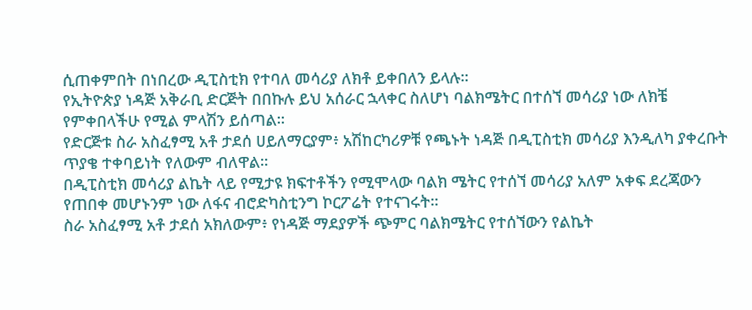ሲጠቀምበት በነበረው ዲፒስቲክ የተባለ መሳሪያ ለክቶ ይቀበለን ይላሉ።
የኢትዮጵያ ነዳጅ አቅራቢ ድርጅት በበኩሉ ይህ አሰራር ኋላቀር ስለሆነ ባልክሜትር በተሰኘ መሳሪያ ነው ለክቼ የምቀበላችሁ የሚል ምላሽን ይሰጣል።
የድርጅቱ ስራ አስፈፃሚ አቶ ታደሰ ሀይለማርያም፥ አሽከርካሪዎቹ የጫኑት ነዳጅ በዲፒስቲክ መሳሪያ እንዲለካ ያቀረቡት ጥያቄ ተቀባይነት የለውም ብለዋል።
በዲፒስቲክ መሳሪያ ልኬት ላይ የሚታዩ ክፍተቶችን የሚሞላው ባልክ ሜትር የተሰኘ መሳሪያ አለም አቀፍ ደረጃውን የጠበቀ መሆኑንም ነው ለፋና ብሮድካስቲንግ ኮርፖሬት የተናገሩት።
ስራ አስፈፃሚ አቶ ታደሰ አክለውም፥ የነዳጅ ማደያዎች ጭምር ባልክሜትር የተሰኘውን የልኬት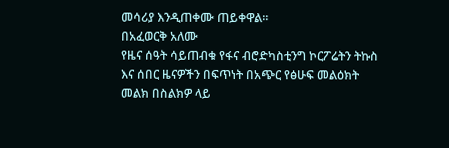መሳሪያ እንዲጠቀሙ ጠይቀዋል።
በአፈወርቅ አለሙ
የዜና ሰዓት ሳይጠብቁ የፋና ብሮድካስቲንግ ኮርፖሬትን ትኩስ እና ሰበር ዜናዎችን በፍጥነት በአጭር የፅሁፍ መልዕክት መልክ በስልክዎ ላይ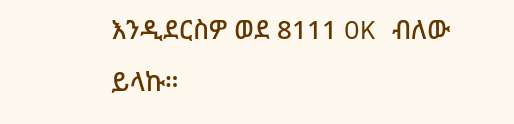እንዲደርስዎ ወደ 8111 OK ብለው ይላኩ።